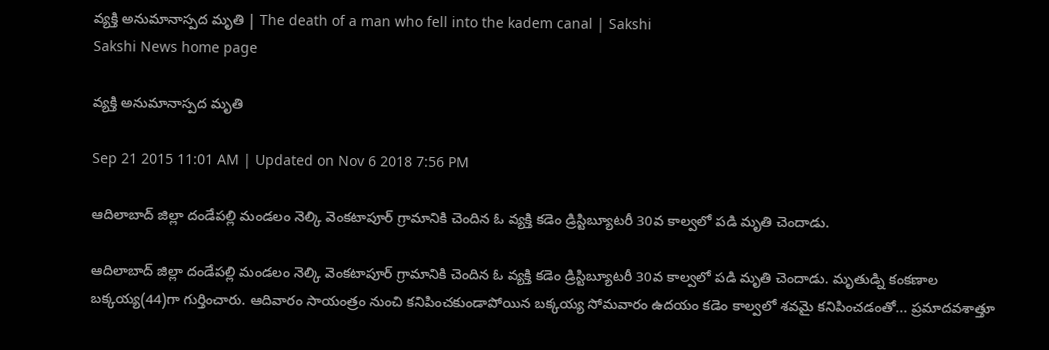వ్యక్తి అనుమానాస్పద మృతి | The death of a man who fell into the kadem canal | Sakshi
Sakshi News home page

వ్యక్తి అనుమానాస్పద మృతి

Sep 21 2015 11:01 AM | Updated on Nov 6 2018 7:56 PM

ఆదిలాబాద్ జిల్లా దండేపల్లి మండలం నెల్కి వెంకటాపూర్ గ్రామానికి చెందిన ఓ వ్యక్తి కడెం డ్రిస్టిబ్యూటరీ 30వ కాల్వలో పడి మృతి చెందాడు.

ఆదిలాబాద్ జిల్లా దండేపల్లి మండలం నెల్కి వెంకటాపూర్ గ్రామానికి చెందిన ఓ వ్యక్తి కడెం డ్రిస్టిబ్యూటరీ 30వ కాల్వలో పడి మృతి చెందాడు. మృతుడ్ని కంకణాల బక్కయ్య(44)గా గుర్తించారు. ఆదివారం సాయంత్రం నుంచి కనిపించకుండాపోయిన బక్కయ్య సోమవారం ఉదయం కడెం కాల్వలో శవమై కనిపించడంతో... ప్రమాదవశాత్తూ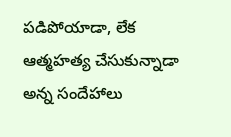పడిపోయాడా, లేక ఆత్మహత్య చేసుకున్నాడా అన్న సందేహాలు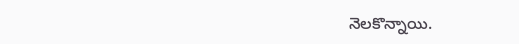నెలకొన్నాయి.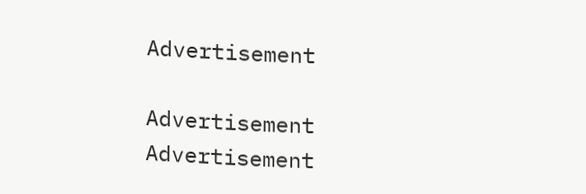Advertisement

Advertisement
Advertisement